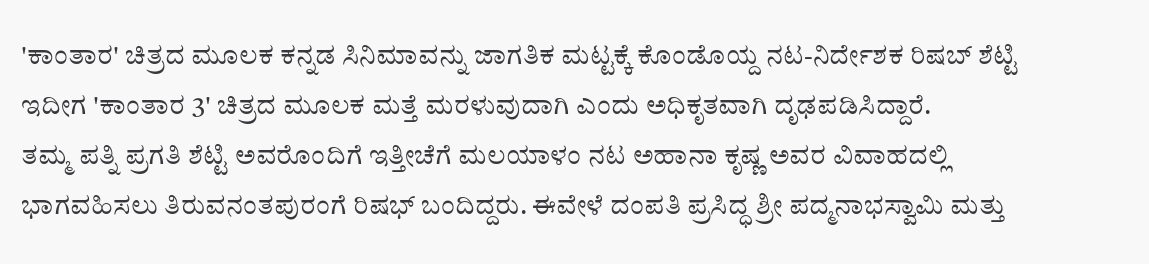'ಕಾಂತಾರ' ಚಿತ್ರದ ಮೂಲಕ ಕನ್ನಡ ಸಿನಿಮಾವನ್ನು ಜಾಗತಿಕ ಮಟ್ಟಕ್ಕೆ ಕೊಂಡೊಯ್ದ ನಟ-ನಿರ್ದೇಶಕ ರಿಷಬ್ ಶೆಟ್ಟಿ ಇದೀಗ 'ಕಾಂತಾರ 3' ಚಿತ್ರದ ಮೂಲಕ ಮತ್ತೆ ಮರಳುವುದಾಗಿ ಎಂದು ಅಧಿಕೃತವಾಗಿ ದೃಢಪಡಿಸಿದ್ದಾರೆ.
ತಮ್ಮ ಪತ್ನಿ ಪ್ರಗತಿ ಶೆಟ್ಟಿ ಅವರೊಂದಿಗೆ ಇತ್ತೀಚೆಗೆ ಮಲಯಾಳಂ ನಟ ಅಹಾನಾ ಕೃಷ್ಣ ಅವರ ವಿವಾಹದಲ್ಲಿ ಭಾಗವಹಿಸಲು ತಿರುವನಂತಪುರಂಗೆ ರಿಷಭ್ ಬಂದಿದ್ದರು. ಈವೇಳೆ ದಂಪತಿ ಪ್ರಸಿದ್ಧ ಶ್ರೀ ಪದ್ಮನಾಭಸ್ವಾಮಿ ಮತ್ತು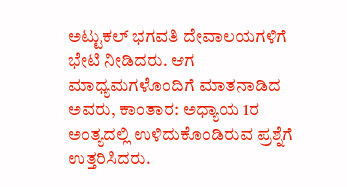ಅಟ್ಟುಕಲ್ ಭಗವತಿ ದೇವಾಲಯಗಳಿಗೆ ಭೇಟಿ ನೀಡಿದರು. ಆಗ ಮಾಧ್ಯಮಗಳೊಂದಿಗೆ ಮಾತನಾಡಿದ ಅವರು, ಕಾಂತಾರ: ಅಧ್ಯಾಯ 1ರ ಅಂತ್ಯದಲ್ಲಿ ಉಳಿದುಕೊಂಡಿರುವ ಪ್ರಶ್ನೆಗೆ ಉತ್ತರಿಸಿದರು.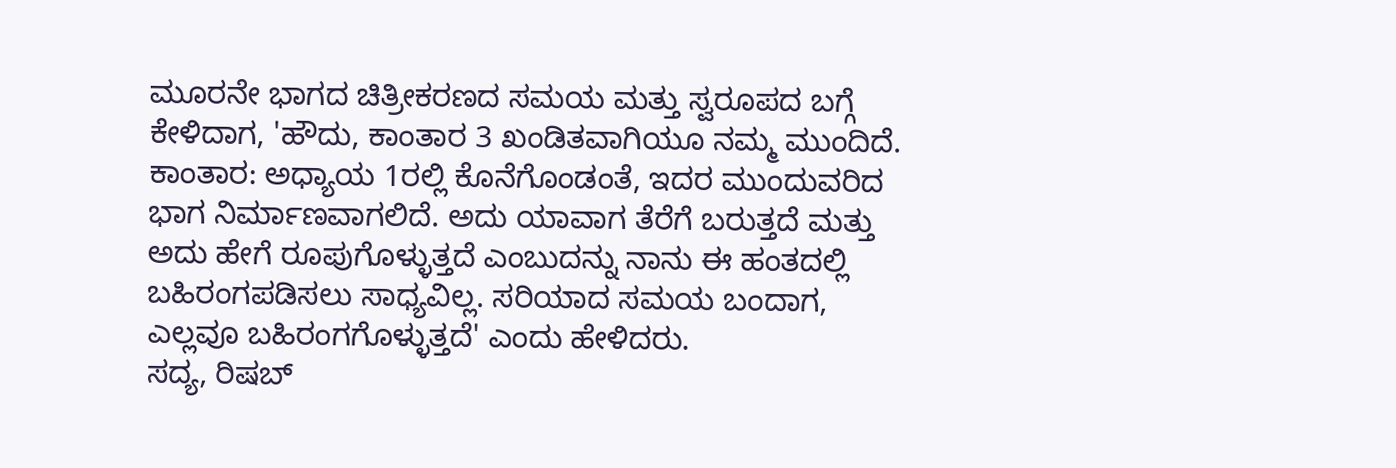ಮೂರನೇ ಭಾಗದ ಚಿತ್ರೀಕರಣದ ಸಮಯ ಮತ್ತು ಸ್ವರೂಪದ ಬಗ್ಗೆ ಕೇಳಿದಾಗ, 'ಹೌದು, ಕಾಂತಾರ 3 ಖಂಡಿತವಾಗಿಯೂ ನಮ್ಮ ಮುಂದಿದೆ. ಕಾಂತಾರ: ಅಧ್ಯಾಯ 1ರಲ್ಲಿ ಕೊನೆಗೊಂಡಂತೆ, ಇದರ ಮುಂದುವರಿದ ಭಾಗ ನಿರ್ಮಾಣವಾಗಲಿದೆ. ಅದು ಯಾವಾಗ ತೆರೆಗೆ ಬರುತ್ತದೆ ಮತ್ತು ಅದು ಹೇಗೆ ರೂಪುಗೊಳ್ಳುತ್ತದೆ ಎಂಬುದನ್ನು ನಾನು ಈ ಹಂತದಲ್ಲಿ ಬಹಿರಂಗಪಡಿಸಲು ಸಾಧ್ಯವಿಲ್ಲ. ಸರಿಯಾದ ಸಮಯ ಬಂದಾಗ, ಎಲ್ಲವೂ ಬಹಿರಂಗಗೊಳ್ಳುತ್ತದೆ' ಎಂದು ಹೇಳಿದರು.
ಸದ್ಯ, ರಿಷಬ್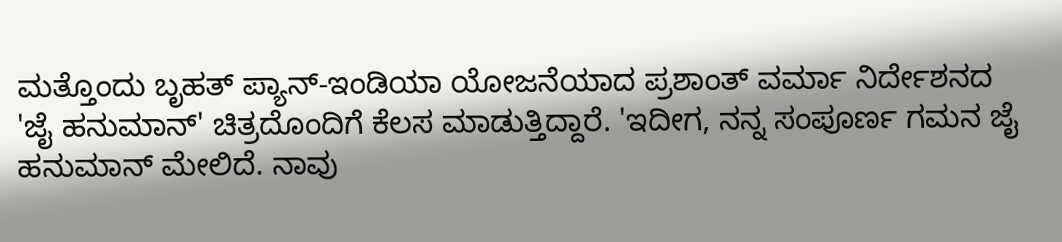ಮತ್ತೊಂದು ಬೃಹತ್ ಪ್ಯಾನ್-ಇಂಡಿಯಾ ಯೋಜನೆಯಾದ ಪ್ರಶಾಂತ್ ವರ್ಮಾ ನಿರ್ದೇಶನದ 'ಜೈ ಹನುಮಾನ್' ಚಿತ್ರದೊಂದಿಗೆ ಕೆಲಸ ಮಾಡುತ್ತಿದ್ದಾರೆ. 'ಇದೀಗ, ನನ್ನ ಸಂಪೂರ್ಣ ಗಮನ ಜೈ ಹನುಮಾನ್ ಮೇಲಿದೆ. ನಾವು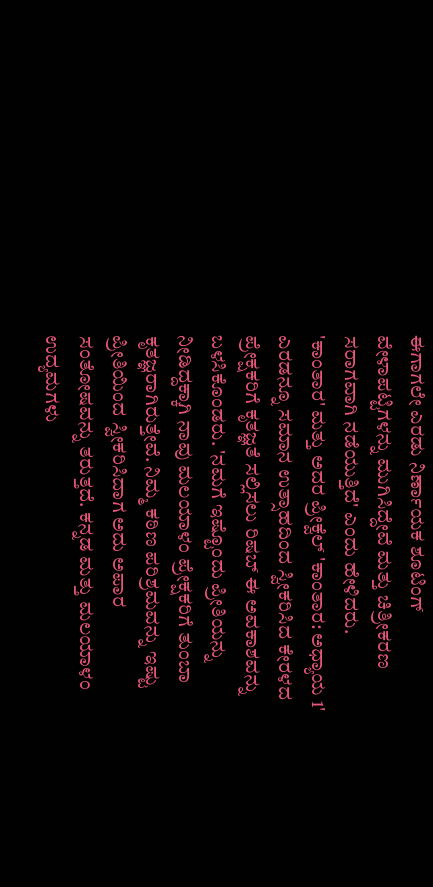ಈಗಾಗಲೇ ಎರಡು ನಿರ್ಣಾಯಕ ಶೂಟಿಂಗ್ ವೇಳಾಪಟ್ಟಿಗಳನ್ನು ಮುಗಿಸಿದ್ದೇವೆ ಮತ್ತು ಚಿತ್ರೀಕರಣ ಸರಾಗವಾಗಿ ನಡೆಯುತ್ತಿದೆ' ಎಂದು ಹೇಳಿದರು.
'ಕಾಂತಾರ' ಮತ್ತು ಅದರ ಪ್ರೀಕ್ವೆಲ್ 'ಕಾಂತಾರ: ಅಧ್ಯಾಯ 1' ಎರಡನ್ನೂ ಸಮಾನ ಉತ್ಸಾಹದಿಂದ ಸ್ವೀಕರಿಸಿದ ಕೇರಳದ ಪ್ರೇಕ್ಷಕರಿಗೆ ಕೃತಜ್ಞತೆ ಸಲ್ಲಿಸಲು ರಿಷಬ್ ಈ ಅವಕಾಶವನ್ನು ಬಳಸಿಕೊಂಡರು. 'ನಮಗೆ ಇಷ್ಟೊಂದು ಪ್ರೀತಿಯನ್ನು ನೀಡಿದ್ದಕ್ಕಾಗಿ ನಾವು ಮಲಯಾಳಂ ಪ್ರೇಕ್ಷಕರಿಗೆ ತುಂಬಾ ಕೃತಜ್ಞರಾಗಿರುತ್ತೇವೆ. ನಿಮ್ಮ ಕಠಿಣ ಪರಿಶ್ರಮವನ್ನು ಇಷ್ಟು ಪ್ರೀತಿಯಿಂದ ಸ್ವೀಕರಿಸಿದಾಗ ಅದು ಅಪಾರ ಸಂತೋಷವನ್ನು ತರುತ್ತದೆ. ಕನ್ನಡ ಮತ್ತು ಮಲಯಾಳಂ ಉದ್ಯಮಗಳು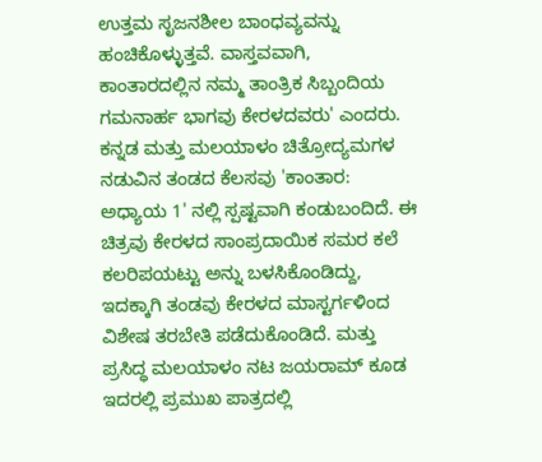ಉತ್ತಮ ಸೃಜನಶೀಲ ಬಾಂಧವ್ಯವನ್ನು ಹಂಚಿಕೊಳ್ಳುತ್ತವೆ. ವಾಸ್ತವವಾಗಿ, ಕಾಂತಾರದಲ್ಲಿನ ನಮ್ಮ ತಾಂತ್ರಿಕ ಸಿಬ್ಬಂದಿಯ ಗಮನಾರ್ಹ ಭಾಗವು ಕೇರಳದವರು' ಎಂದರು.
ಕನ್ನಡ ಮತ್ತು ಮಲಯಾಳಂ ಚಿತ್ರೋದ್ಯಮಗಳ ನಡುವಿನ ತಂಡದ ಕೆಲಸವು 'ಕಾಂತಾರ: ಅಧ್ಯಾಯ 1' ನಲ್ಲಿ ಸ್ಪಷ್ಟವಾಗಿ ಕಂಡುಬಂದಿದೆ. ಈ ಚಿತ್ರವು ಕೇರಳದ ಸಾಂಪ್ರದಾಯಿಕ ಸಮರ ಕಲೆ ಕಲರಿಪಯಟ್ಟು ಅನ್ನು ಬಳಸಿಕೊಂಡಿದ್ದು, ಇದಕ್ಕಾಗಿ ತಂಡವು ಕೇರಳದ ಮಾಸ್ಟರ್ಗಳಿಂದ ವಿಶೇಷ ತರಬೇತಿ ಪಡೆದುಕೊಂಡಿದೆ. ಮತ್ತು ಪ್ರಸಿದ್ಧ ಮಲಯಾಳಂ ನಟ ಜಯರಾಮ್ ಕೂಡ ಇದರಲ್ಲಿ ಪ್ರಮುಖ ಪಾತ್ರದಲ್ಲಿ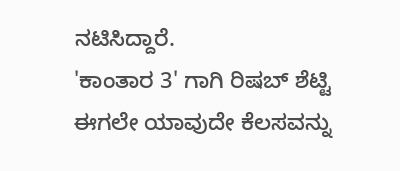ನಟಿಸಿದ್ದಾರೆ.
'ಕಾಂತಾರ 3' ಗಾಗಿ ರಿಷಬ್ ಶೆಟ್ಟಿ ಈಗಲೇ ಯಾವುದೇ ಕೆಲಸವನ್ನು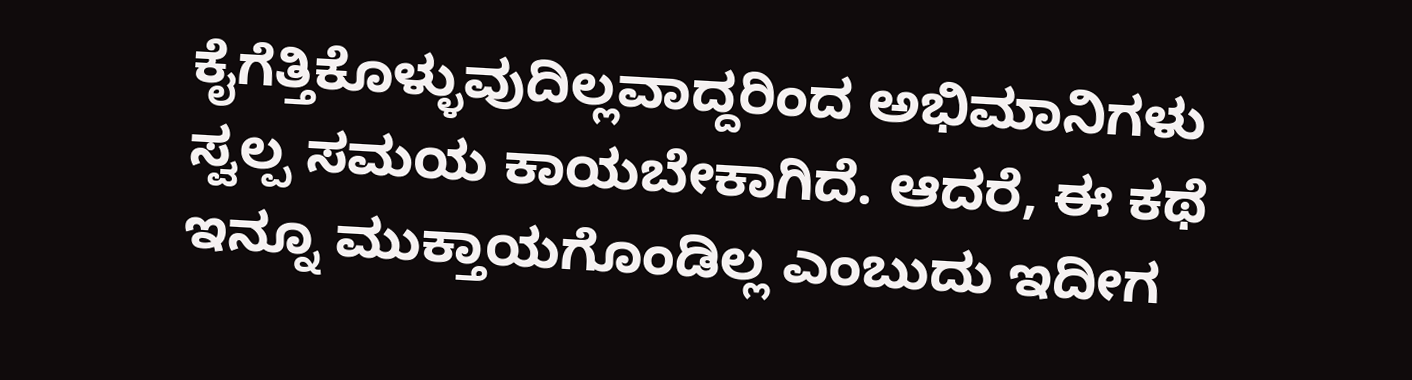ಕೈಗೆತ್ತಿಕೊಳ್ಳುವುದಿಲ್ಲವಾದ್ದರಿಂದ ಅಭಿಮಾನಿಗಳು ಸ್ವಲ್ಪ ಸಮಯ ಕಾಯಬೇಕಾಗಿದೆ. ಆದರೆ, ಈ ಕಥೆ ಇನ್ನೂ ಮುಕ್ತಾಯಗೊಂಡಿಲ್ಲ ಎಂಬುದು ಇದೀಗ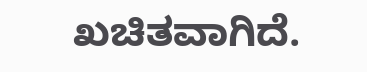ಖಚಿತವಾಗಿದೆ.